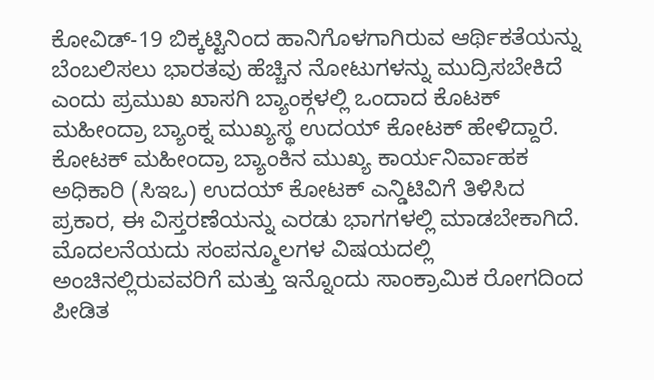ಕೋವಿಡ್-19 ಬಿಕ್ಕಟ್ಟಿನಿಂದ ಹಾನಿಗೊಳಗಾಗಿರುವ ಆರ್ಥಿಕತೆಯನ್ನು ಬೆಂಬಲಿಸಲು ಭಾರತವು ಹೆಚ್ಚಿನ ನೋಟುಗಳನ್ನು ಮುದ್ರಿಸಬೇಕಿದೆ ಎಂದು ಪ್ರಮುಖ ಖಾಸಗಿ ಬ್ಯಾಂಕ್ಗಳಲ್ಲಿ ಒಂದಾದ ಕೊಟಕ್ ಮಹೀಂದ್ರಾ ಬ್ಯಾಂಕ್ನ ಮುಖ್ಯಸ್ಥ ಉದಯ್ ಕೋಟಕ್ ಹೇಳಿದ್ದಾರೆ.
ಕೋಟಕ್ ಮಹೀಂದ್ರಾ ಬ್ಯಾಂಕಿನ ಮುಖ್ಯ ಕಾರ್ಯನಿರ್ವಾಹಕ ಅಧಿಕಾರಿ (ಸಿಇಒ) ಉದಯ್ ಕೋಟಕ್ ಎನ್ಡಿಟಿವಿಗೆ ತಿಳಿಸಿದ ಪ್ರಕಾರ, ಈ ವಿಸ್ತರಣೆಯನ್ನು ಎರಡು ಭಾಗಗಳಲ್ಲಿ ಮಾಡಬೇಕಾಗಿದೆ. ಮೊದಲನೆಯದು ಸಂಪನ್ಮೂಲಗಳ ವಿಷಯದಲ್ಲಿ ಅಂಚಿನಲ್ಲಿರುವವರಿಗೆ ಮತ್ತು ಇನ್ನೊಂದು ಸಾಂಕ್ರಾಮಿಕ ರೋಗದಿಂದ ಪೀಡಿತ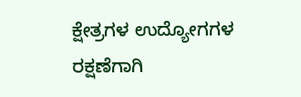ಕ್ಷೇತ್ರಗಳ ಉದ್ಯೋಗಗಳ ರಕ್ಷಣೆಗಾಗಿ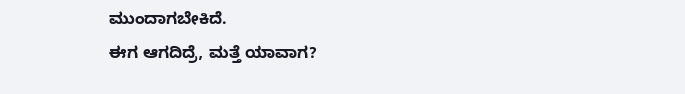ಮುಂದಾಗಬೇಕಿದೆ.
ಈಗ ಆಗದಿದ್ರೆ, ಮತ್ತೆ ಯಾವಾಗ?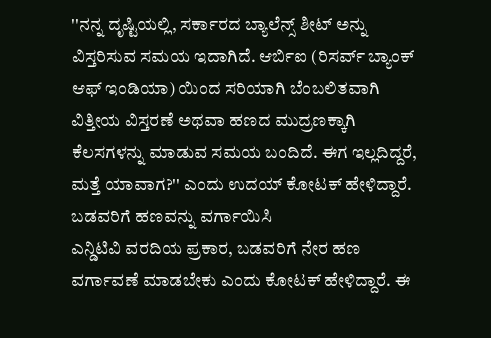''ನನ್ನ ದೃಷ್ಟಿಯಲ್ಲಿ, ಸರ್ಕಾರದ ಬ್ಯಾಲೆನ್ಸ್ ಶೀಟ್ ಅನ್ನು ವಿಸ್ತರಿಸುವ ಸಮಯ ಇದಾಗಿದೆ. ಆರ್ಬಿಐ (ರಿಸರ್ವ್ ಬ್ಯಾಂಕ್ ಆಫ್ ಇಂಡಿಯಾ) ಯಿಂದ ಸರಿಯಾಗಿ ಬೆಂಬಲಿತವಾಗಿ ವಿತ್ತೀಯ ವಿಸ್ತರಣೆ ಅಥವಾ ಹಣದ ಮುದ್ರಣಕ್ಕಾಗಿ ಕೆಲಸಗಳನ್ನು ಮಾಡುವ ಸಮಯ ಬಂದಿದೆ. ಈಗ ಇಲ್ಲದಿದ್ದರೆ, ಮತ್ತೆ ಯಾವಾಗ?'' ಎಂದು ಉದಯ್ ಕೋಟಕ್ ಹೇಳಿದ್ದಾರೆ.
ಬಡವರಿಗೆ ಹಣವನ್ನು ವರ್ಗಾಯಿಸಿ
ಎನ್ಡಿಟಿವಿ ವರದಿಯ ಪ್ರಕಾರ, ಬಡವರಿಗೆ ನೇರ ಹಣ ವರ್ಗಾವಣೆ ಮಾಡಬೇಕು ಎಂದು ಕೋಟಕ್ ಹೇಳಿದ್ದಾರೆ. ಈ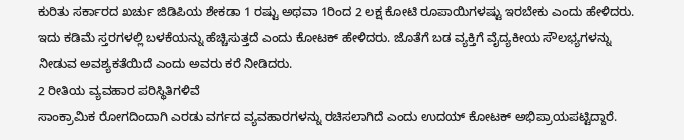ಕುರಿತು ಸರ್ಕಾರದ ಖರ್ಚು ಜಿಡಿಪಿಯ ಶೇಕಡಾ 1 ರಷ್ಟು ಅಥವಾ 1ರಿಂದ 2 ಲಕ್ಷ ಕೋಟಿ ರೂಪಾಯಿಗಳಷ್ಟು ಇರಬೇಕು ಎಂದು ಹೇಳಿದರು. ಇದು ಕಡಿಮೆ ಸ್ತರಗಳಲ್ಲಿ ಬಳಕೆಯನ್ನು ಹೆಚ್ಚಿಸುತ್ತದೆ ಎಂದು ಕೋಟಕ್ ಹೇಳಿದರು. ಜೊತೆಗೆ ಬಡ ವ್ಯಕ್ತಿಗೆ ವೈದ್ಯಕೀಯ ಸೌಲಭ್ಯಗಳನ್ನು ನೀಡುವ ಅವಶ್ಯಕತೆಯಿದೆ ಎಂದು ಅವರು ಕರೆ ನೀಡಿದರು.
2 ರೀತಿಯ ವ್ಯವಹಾರ ಪರಿಸ್ಥಿತಿಗಳಿವೆ
ಸಾಂಕ್ರಾಮಿಕ ರೋಗದಿಂದಾಗಿ ಎರಡು ವರ್ಗದ ವ್ಯವಹಾರಗಳನ್ನು ರಚಿಸಲಾಗಿದೆ ಎಂದು ಉದಯ್ ಕೋಟಕ್ ಅಭಿಪ್ರಾಯಪಟ್ಟಿದ್ದಾರೆ.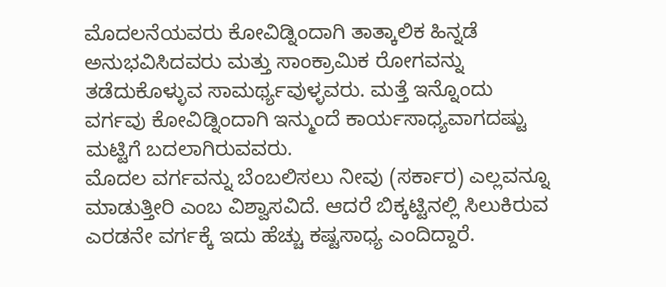ಮೊದಲನೆಯವರು ಕೋವಿಡ್ನಿಂದಾಗಿ ತಾತ್ಕಾಲಿಕ ಹಿನ್ನಡೆ ಅನುಭವಿಸಿದವರು ಮತ್ತು ಸಾಂಕ್ರಾಮಿಕ ರೋಗವನ್ನು ತಡೆದುಕೊಳ್ಳುವ ಸಾಮರ್ಥ್ಯವುಳ್ಳವರು. ಮತ್ತೆ ಇನ್ನೊಂದು ವರ್ಗವು ಕೋವಿಡ್ನಿಂದಾಗಿ ಇನ್ಮುಂದೆ ಕಾರ್ಯಸಾಧ್ಯವಾಗದಷ್ಟು ಮಟ್ಟಿಗೆ ಬದಲಾಗಿರುವವರು.
ಮೊದಲ ವರ್ಗವನ್ನು ಬೆಂಬಲಿಸಲು ನೀವು (ಸರ್ಕಾರ) ಎಲ್ಲವನ್ನೂ ಮಾಡುತ್ತೀರಿ ಎಂಬ ವಿಶ್ವಾಸವಿದೆ. ಆದರೆ ಬಿಕ್ಕಟ್ಟಿನಲ್ಲಿ ಸಿಲುಕಿರುವ ಎರಡನೇ ವರ್ಗಕ್ಕೆ ಇದು ಹೆಚ್ಚು ಕಷ್ಟಸಾಧ್ಯ ಎಂದಿದ್ದಾರೆ.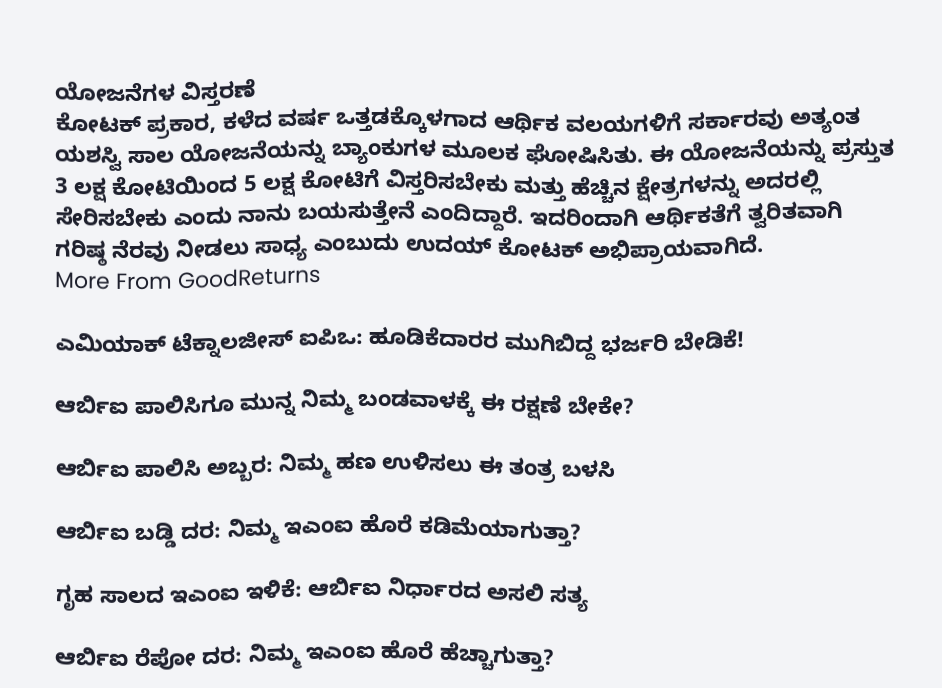ಯೋಜನೆಗಳ ವಿಸ್ತರಣೆ
ಕೋಟಕ್ ಪ್ರಕಾರ, ಕಳೆದ ವರ್ಷ ಒತ್ತಡಕ್ಕೊಳಗಾದ ಆರ್ಥಿಕ ವಲಯಗಳಿಗೆ ಸರ್ಕಾರವು ಅತ್ಯಂತ ಯಶಸ್ವಿ ಸಾಲ ಯೋಜನೆಯನ್ನು ಬ್ಯಾಂಕುಗಳ ಮೂಲಕ ಘೋಷಿಸಿತು. ಈ ಯೋಜನೆಯನ್ನು ಪ್ರಸ್ತುತ 3 ಲಕ್ಷ ಕೋಟಿಯಿಂದ 5 ಲಕ್ಷ ಕೋಟಿಗೆ ವಿಸ್ತರಿಸಬೇಕು ಮತ್ತು ಹೆಚ್ಚಿನ ಕ್ಷೇತ್ರಗಳನ್ನು ಅದರಲ್ಲಿ ಸೇರಿಸಬೇಕು ಎಂದು ನಾನು ಬಯಸುತ್ತೇನೆ ಎಂದಿದ್ದಾರೆ. ಇದರಿಂದಾಗಿ ಆರ್ಥಿಕತೆಗೆ ತ್ವರಿತವಾಗಿ ಗರಿಷ್ಠ ನೆರವು ನೀಡಲು ಸಾಧ್ಯ ಎಂಬುದು ಉದಯ್ ಕೋಟಕ್ ಅಭಿಪ್ರಾಯವಾಗಿದೆ.
More From GoodReturns

ಎಮಿಯಾಕ್ ಟೆಕ್ನಾಲಜೀಸ್ ಐಪಿಒ: ಹೂಡಿಕೆದಾರರ ಮುಗಿಬಿದ್ದ ಭರ್ಜರಿ ಬೇಡಿಕೆ!

ಆರ್ಬಿಐ ಪಾಲಿಸಿಗೂ ಮುನ್ನ ನಿಮ್ಮ ಬಂಡವಾಳಕ್ಕೆ ಈ ರಕ್ಷಣೆ ಬೇಕೇ?

ಆರ್ಬಿಐ ಪಾಲಿಸಿ ಅಬ್ಬರ: ನಿಮ್ಮ ಹಣ ಉಳಿಸಲು ಈ ತಂತ್ರ ಬಳಸಿ

ಆರ್ಬಿಐ ಬಡ್ಡಿ ದರ: ನಿಮ್ಮ ಇಎಂಐ ಹೊರೆ ಕಡಿಮೆಯಾಗುತ್ತಾ?

ಗೃಹ ಸಾಲದ ಇಎಂಐ ಇಳಿಕೆ: ಆರ್ಬಿಐ ನಿರ್ಧಾರದ ಅಸಲಿ ಸತ್ಯ

ಆರ್ಬಿಐ ರೆಪೋ ದರ: ನಿಮ್ಮ ಇಎಂಐ ಹೊರೆ ಹೆಚ್ಚಾಗುತ್ತಾ?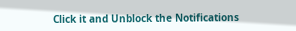Click it and Unblock the Notifications